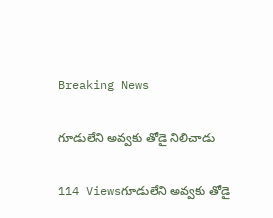Breaking News

గూడులేని అవ్వకు తోడై నిలిచాడు

114 Viewsగూడులేని అవ్వకు తోడై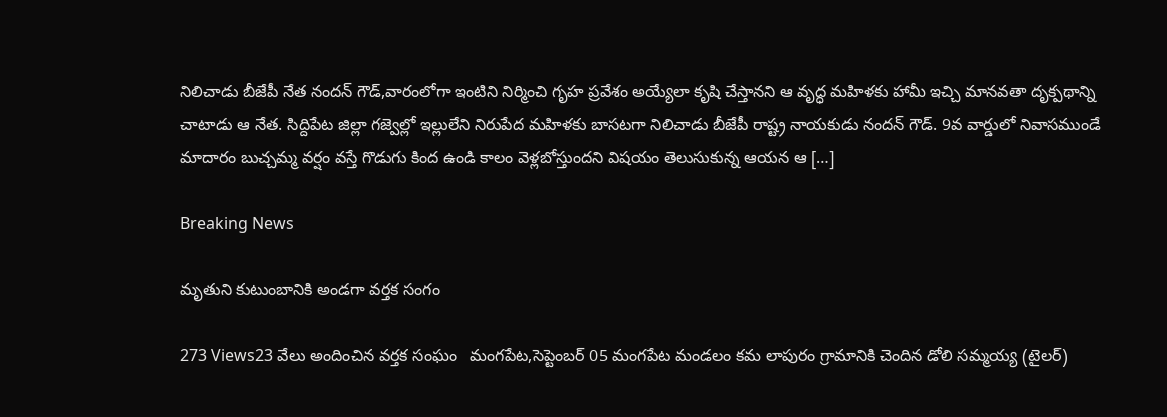నిలిచాడు బీజేపీ నేత నందన్ గౌడ్,వారంలోగా ఇంటిని నిర్మించి గృహ ప్రవేశం అయ్యేలా కృషి చేస్తానని ఆ వృద్ధ మహిళకు హామీ ఇచ్చి మానవతా దృక్పథాన్ని చాటాడు ఆ నేత. సిద్దిపేట జిల్లా గజ్వెల్లో ఇల్లులేని నిరుపేద మహిళకు బాసటగా నిలిచాడు బీజేపీ రాష్ట్ర నాయకుడు నందన్ గౌడ్. 9వ వార్డులో నివాసముండే మాదారం బుచ్చమ్మ వర్షం వస్తే గొడుగు కింద ఉండి కాలం వెళ్లబోస్తుందని విషయం తెలుసుకున్న ఆయన ఆ […]

Breaking News

మృతుని కుటుంబానికి అండగా వర్తక సంగం

273 Views23 వేలు అందించిన వర్తక సంఘం   మంగపేట,సెప్టెంబర్ 05 మంగపేట మండలం కమ లాపురం గ్రామానికి చెందిన డోలి సమ్మయ్య (టైలర్)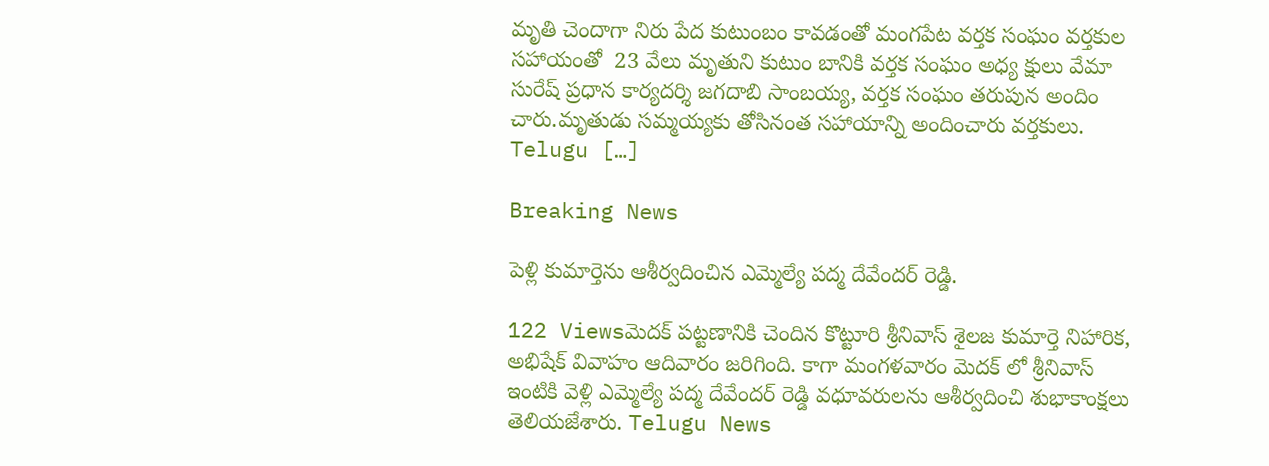మృతి చెందాగా నిరు పేద కుటుంబం కావడంతో మంగపేట వర్తక సంఘం వర్తకుల సహాయంతో  23 వేలు మృతుని కుటుం బానికి వర్తక సంఘం అధ్య క్షులు వేమా సురేష్ ప్రధాన కార్యదర్శి జగదాబి సాంబయ్య, వర్తక సంఘం తరుపున అందిం చారు.మృతుడు సమ్మయ్యకు తోసినంత సహాయాన్ని అందించారు వర్తకులు. Telugu […]

Breaking News

పెళ్లి కుమార్తెను ఆశీర్వదించిన ఎమ్మెల్యే పద్మ దేవేందర్ రెడ్డి.

122 Viewsమెదక్ పట్టణానికి చెందిన కొట్టూరి శ్రీనివాస్ శైలజ కుమార్తె నిహారిక, అభిషేక్ వివాహం ఆదివారం జరిగింది. కాగా మంగళవారం మెదక్ లో శ్రీనివాస్ ఇంటికి వెళ్లి ఎమ్మెల్యే పద్మ దేవేందర్ రెడ్డి వధూవరులను ఆశీర్వదించి శుభాకాంక్షలు తెలియజేశారు. Telugu News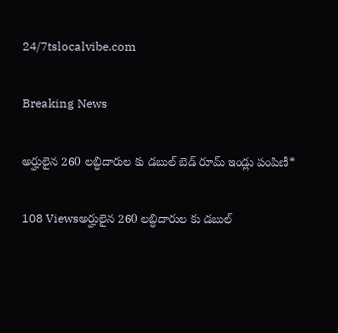24/7tslocalvibe.com

Breaking News

అర్హులైన 260 లబ్ధిదారుల కు డబుల్ బెడ్ రూమ్ ఇండ్లు పంపిణీ*

108 Viewsఅర్హులైన 260 లబ్ధిదారుల కు డబుల్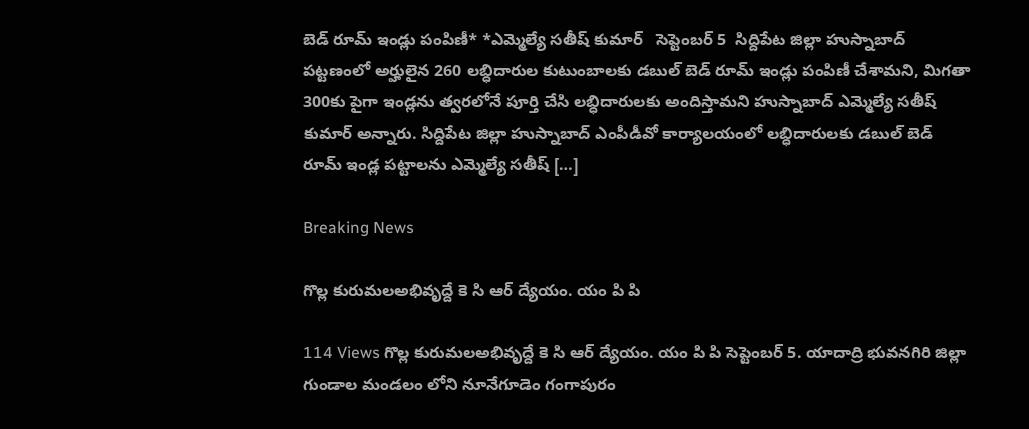బెడ్ రూమ్ ఇండ్లు పంపిణీ* *ఎమ్మెల్యే సతీష్ కుమార్   సెప్టెంబర్ 5  సిద్దిపేట జిల్లా హుస్నాబాద్ పట్టణంలో అర్హులైన 260 లబ్ధిదారుల కుటుంబాలకు డబుల్ బెడ్ రూమ్ ఇండ్లు పంపిణీ చేశామని, మిగతా 300కు పైగా ఇండ్లను త్వరలోనే పూర్తి చేసి లబ్ధిదారులకు అందిస్తామని హుస్నాబాద్ ఎమ్మెల్యే సతీష్ కుమార్ అన్నారు. సిద్దిపేట జిల్లా హుస్నాబాద్ ఎంపీడీవో కార్యాలయంలో లబ్ధిదారులకు డబుల్ బెడ్ రూమ్ ఇండ్ల పట్టాలను ఎమ్మెల్యే సతీష్ […]

Breaking News

గొల్ల కురుమలఅభివృద్దే కె సి ఆర్ ద్యేయం. యం పి పి

114 Views గొల్ల కురుమలఅభివృద్దే కె సి ఆర్ ద్యేయం. యం పి పి సెప్టెంబర్ 5. యాదాద్రి భువనగిరి జిల్లా గుండాల మండలం లోని నూనేగూడెం గంగాపురం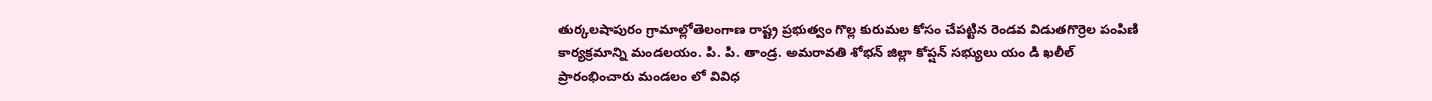తుర్కలషాపురం గ్రామాల్లోతెలంగాణ రాష్ట్ర ప్రభుత్వం గొల్ల కురుమల కోసం చేపట్టిన రెండవ విడుతగొర్రెల పంపిణి కార్యక్రమాన్ని మండలయం. పి. పి. తాండ్ర. అమరావతి శోభన్ జిల్లా కోప్షన్ సభ్యులు యం డి ఖలీల్ ప్రారంభించారు మండలం లో వివిధ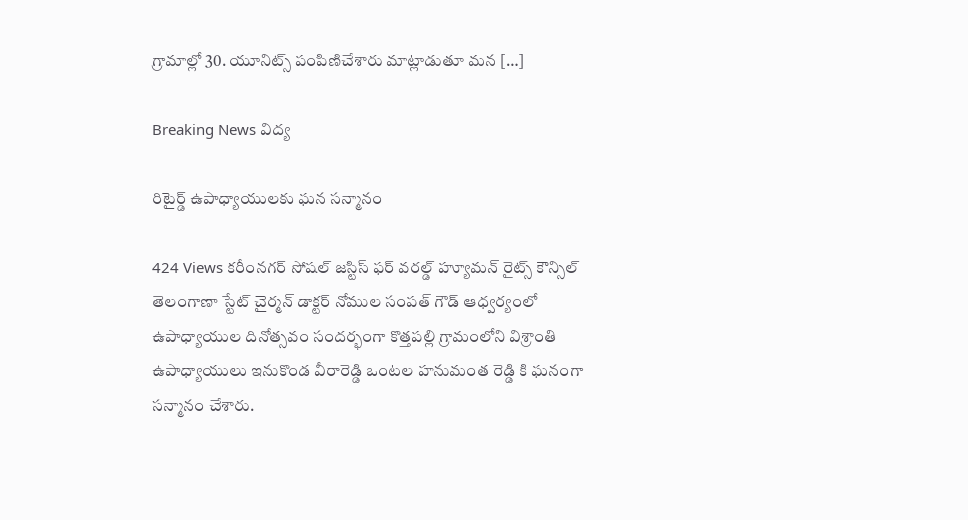గ్రామాల్లో 30. యూనిట్స్ పంపిణిచేశారు మాట్లాడుతూ మన […]

Breaking News విద్య

రిటైర్డ్ ఉపాధ్యాయులకు ఘన సన్మానం

424 Views కరీంనగర్ సోషల్ జస్టిస్ ఫర్ వరల్డ్ హ్యూమన్ రైట్స్ కౌన్సిల్ తెలంగాణా స్టేట్ చైర్మన్ డాక్టర్ నోముల సంపత్ గౌడ్ ఆధ్వర్యంలో ఉపాధ్యాయుల దినోత్సవం సందర్భంగా కొత్తపల్లి గ్రామంలోని విశ్రాంతి ఉపాధ్యాయులు ఇనుకొండ వీరారెడ్డి ఒంటల హనుమంత రెడ్డి కి ఘనంగా సన్మానం చేశారు.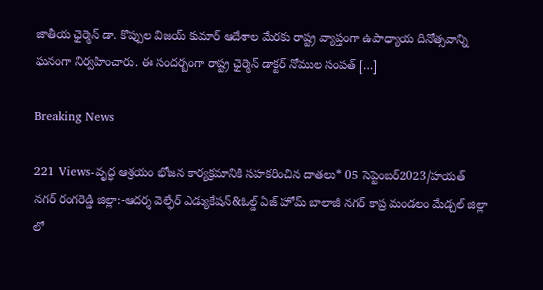జాతీయ ఛైర్మెన్ డా. కొప్పుల విజయ్ కుమార్ ఆదేశాల మేరకు రాష్ట్ర వ్యాప్తంగా ఉపాధ్యాయ దినోత్సవాన్ని ఘనంగా నిర్వహించారు. ఈ సందర్బంగా రాష్ట్ర ఛైర్మెన్ డాక్టర్ నోముల సంపత్ […]

Breaking News

221 Views-వృద్ధ ఆశ్రయం భోజన కార్యక్రమానికి సహకరించిన దాతలు* 05 సెప్టెంబర్2023/హయత్ నగర్ రంగరెడ్డి జిల్లా:-ఆదర్శ వెల్ఫేర్ ఎడ్యుకేషన్&ఓల్డ్ ఏజ్ హోమ్ బాలాజీ నగర్ కాప్ర మండలం మేడ్చల్ జిల్లా లో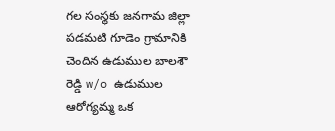గల సంస్థకు జనగామ జిల్లా పడమటి గూడెం గ్రామానికి చెందిన ఉడుముల బాలశౌ రెడ్డి w/o ఉడుముల ఆరోగ్యమ్మ ఒక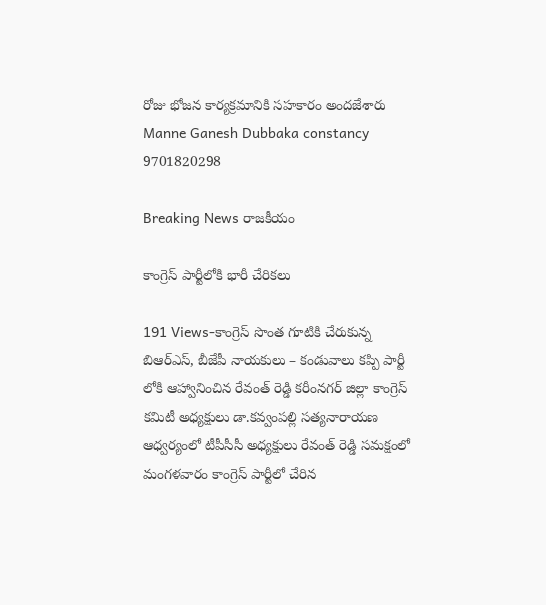రోజు భోజన కార్యక్రమానికి సహకారం అందజేశారు Manne Ganesh Dubbaka constancy 9701820298

Breaking News రాజకీయం

కాంగ్రెస్ పార్టీలోకి భారీ చేరికలు

191 Views-కాంగ్రెస్ సొంత గూటికి చేరుకున్న బిఆర్ఎస్, బీజేపీ నాయకులు – కండువాలు కప్పి పార్టీ లోకి ఆహ్వానించిన రేవంత్ రెడ్డి కరీంనగర్ జిల్లా కాంగ్రెస్ కమిటీ అధ్యక్షులు డా.కవ్వంపల్లి సత్యనారాయణ ఆధ్వర్యంలో టీపీసీసీ అధ్యక్షులు రేవంత్ రెడ్డి సమక్షంలో మంగళవారం కాంగ్రెస్ పార్టీలో చేరిన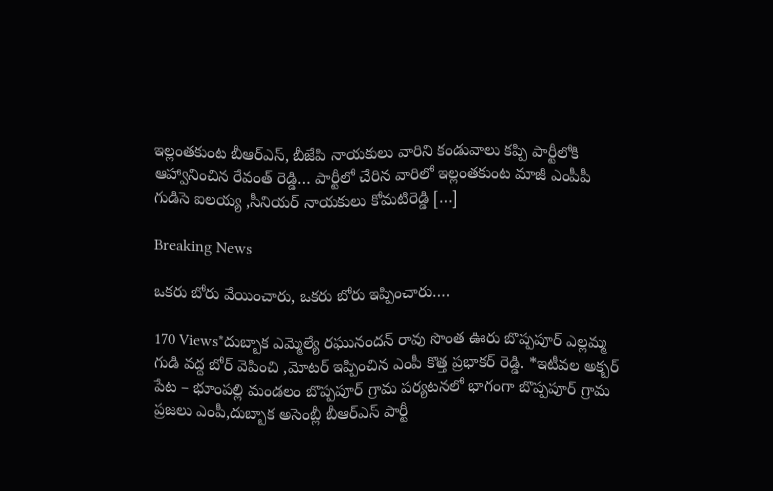ఇల్లంతకుంట బీఆర్ఎస్, బీజేపి నాయకులు వారిని కండువాలు కప్పి పార్టీలోకి ఆహ్వానించిన రేవంత్ రెడ్డి… పార్టీలో చేరిన వారిలో ఇల్లంతకుంట మాజీ ఎంపీపీ గుడిసె ఐలయ్య ,సీనియర్ నాయకులు కోమటిరెడ్డి […]

Breaking News

ఒకరు బోరు వేయించారు, ఒకరు బోరు ఇప్పించారు….

170 Views*దుబ్బాక ఎమ్మెల్యే రఘునందన్ రావు సొంత ఊరు బొప్పపూర్ ఎల్లమ్మ గుడి వద్ద బోర్ వెపించి ,మోటర్ ఇప్పించిన ఎంపీ కొత్త ప్రభాకర్ రెడ్డి. *ఇటీవల అక్బర్ పేట – భూంపల్లి మండలం బొప్పపూర్ గ్రామ పర్యటనలో భాగంగా బొప్పపూర్ గ్రామ ప్రజలు ఎంపీ,దుబ్బాక అసెంబ్లీ బీఆర్ఎస్ పార్టీ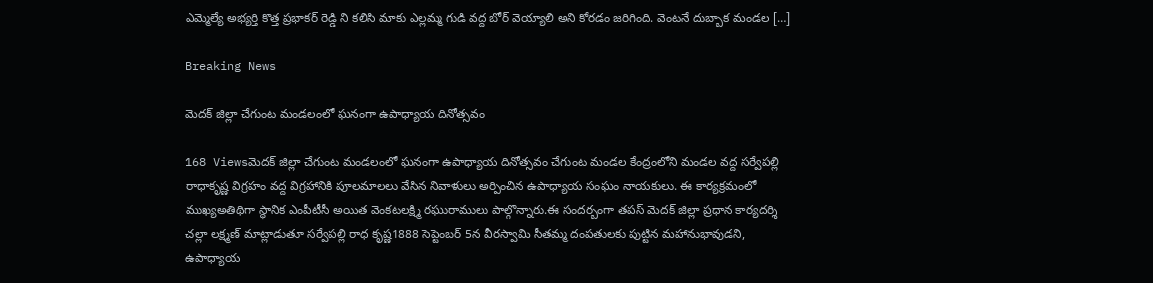ఎమ్మెల్యే అభ్యర్తి కొత్త ప్రభాకర్ రెడ్డి ని కలిసి మాకు ఎల్లమ్మ గుడి వద్ద బోర్ వెయ్యాలి అని కోరడం జరిగింది. వెంటనే దుబ్బాక మండల […]

Breaking News

మెదక్ జిల్లా చేగుంట మండలంలో ఘనంగా ఉపాధ్యాయ దినోత్సవం

168 Viewsమెదక్ జిల్లా చేగుంట మండలంలో ఘనంగా ఉపాధ్యాయ దినోత్సవం చేగుంట మండల కేంద్రంలోని మండల వద్ద సర్వేపల్లి రాధాకృష్ణ విగ్రహం వద్ద విగ్రహానికి పూలమాలలు వేసిన నివాళులు అర్పించిన ఉపాధ్యాయ సంఘం నాయకులు. ఈ కార్యక్రమంలో ముఖ్యఅతిథిగా స్థానిక ఎంపీటీసీ అయిత వెంకటలక్ష్మి రఘురాములు పాల్గొన్నారు.ఈ సందర్బంగా తపస్ మెదక్ జిల్లా ప్రధాన కార్యదర్శి చల్లా లక్ష్మణ్ మాట్లాడుతూ సర్వేపల్లి రాధ కృష్ణ1888 సెప్టెంబర్ 5న వీరస్వామి సీతమ్మ దంపతులకు పుట్టిన మహానుభావుడని, ఉపాధ్యాయ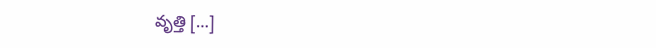వృత్తి […]